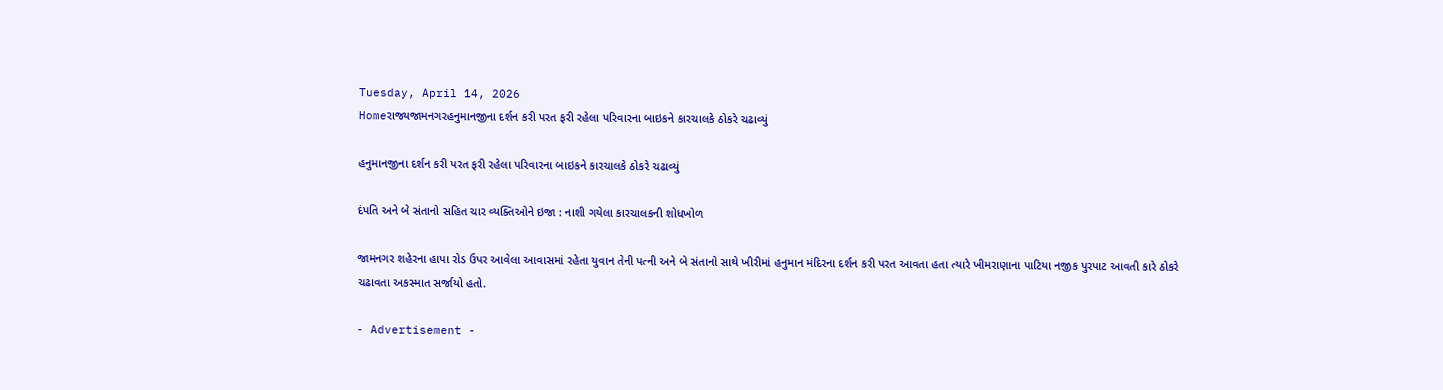Tuesday, April 14, 2026
Homeરાજ્યજામનગરહનુમાનજીના દર્શન કરી પરત ફરી રહેલા પરિવારના બાઇકને કારચાલકે ઠોકરે ચઢાવ્યું

હનુમાનજીના દર્શન કરી પરત ફરી રહેલા પરિવારના બાઇકને કારચાલકે ઠોકરે ચઢાવ્યું

દંપતિ અને બે સંતાનો સહિત ચાર વ્યક્તિઓને ઇજા : નાશી ગયેલા કારચાલકની શોધખોળ

જામનગર શહેરના હાપા રોડ ઉપર આવેલા આવાસમાં રહેતા યુવાન તેની પત્ની અને બે સંતાનો સાથે ખીરીમાં હનુમાન મંદિરના દર્શન કરી પરત આવતા હતા ત્યારે ખીમરાણાના પાટિયા નજીક પુરપાટ આવતી કારે ઠોકરે ચઢાવતા અકસ્માત સર્જાયો હતો.

- Advertisement -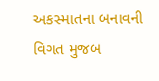અકસ્માતના બનાવની વિગત મુજબ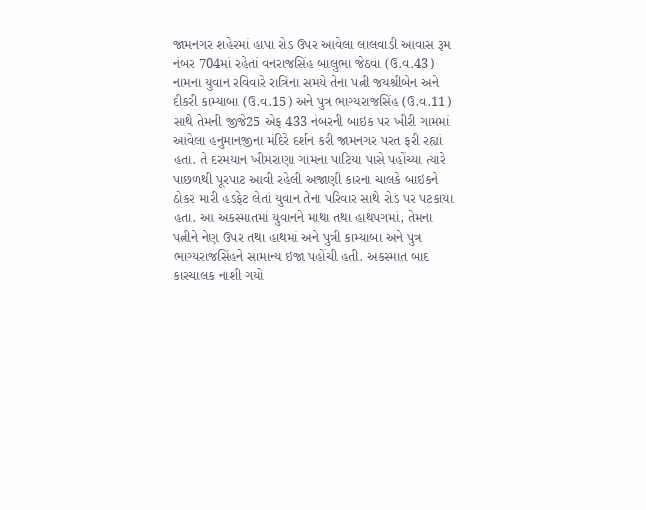જામનગર શહેરમાં હાપા રોડ ઉપર આવેલા લાલવાડી આવાસ રૂમ નંબર 704માં રહેતાં વનરાજસિંહ બાલુભા જેઠવા (ઉ.વ.43) નામના યુવાન રવિવારે રાત્રિના સમયે તેના પત્ની જયશ્રીબેન અને દીકરી કામ્યાબા (ઉ.વ.15) અને પુત્ર ભાગ્યરાજસિંહ (ઉ.વ.11) સાથે તેમની જીજે25 એફ 433 નંબરની બાઇક પર ખીરી ગામમાં આવેલા હનુમાનજીના મંદિરે દર્શન કરી જામનગર પરત ફરી રહ્યાં હતા. તે દરમયાન ખીમરાણા ગામના પાટિયા પાસે પહોંચ્યા ત્યારે પાછળથી પૂરપાટ આવી રહેલી અજાણી કારના ચાલકે બાઇકને ઠોકર મારી હડફેટ લેતાં યુવાન તેના પરિવાર સાથે રોડ પર પટકાયા હતા. આ અકસ્માતમાં યુવાનને માથા તથા હાથપગમાં, તેમના પત્નીને નેણ ઉપર તથા હાથમાં અને પુત્રી કામ્યાબા અને પુત્ર ભાગ્યરાજસિંહને સામાન્ય ઇજા પહોંચી હતી. અકસ્માત બાદ કારચાલક નાશી ગયો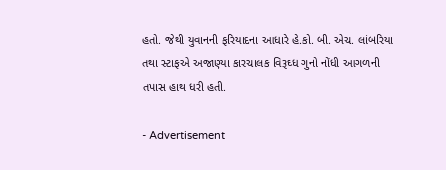હતો. જેથી યુવાનની ફરિયાદના આધારે હે.કો. બી. એચ. લાંબરિયા તથા સ્ટાફએ અજાણ્યા કારચાલક વિરૂઘ્ધ ગુનો નોંધી આગળની તપાસ હાથ ધરી હતી.

- Advertisement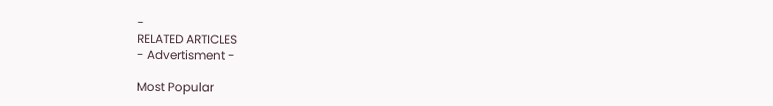-
RELATED ARTICLES
- Advertisment -

Most Popular